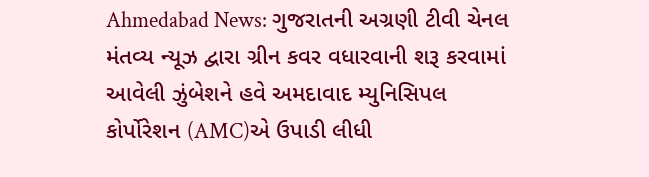Ahmedabad News: ગુજરાતની અગ્રણી ટીવી ચેનલ મંતવ્ય ન્યૂઝ દ્વારા ગ્રીન કવર વધારવાની શરૂ કરવામાં આવેલી ઝુંબેશને હવે અમદાવાદ મ્યુનિસિપલ કોર્પોરેશન (AMC)એ ઉપાડી લીધી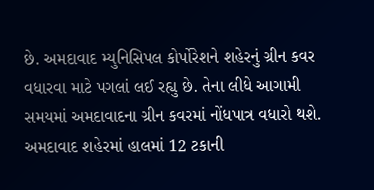છે. અમદાવાદ મ્યુનિસિપલ કોર્પોરેશને શહેરનું ગ્રીન કવર વધારવા માટે પગલાં લઈ રહ્યુ છે. તેના લીધે આગામી સમયમાં અમદાવાદના ગ્રીન કવરમાં નોંધપાત્ર વધારો થશે.
અમદાવાદ શહેરમાં હાલમાં 12 ટકાની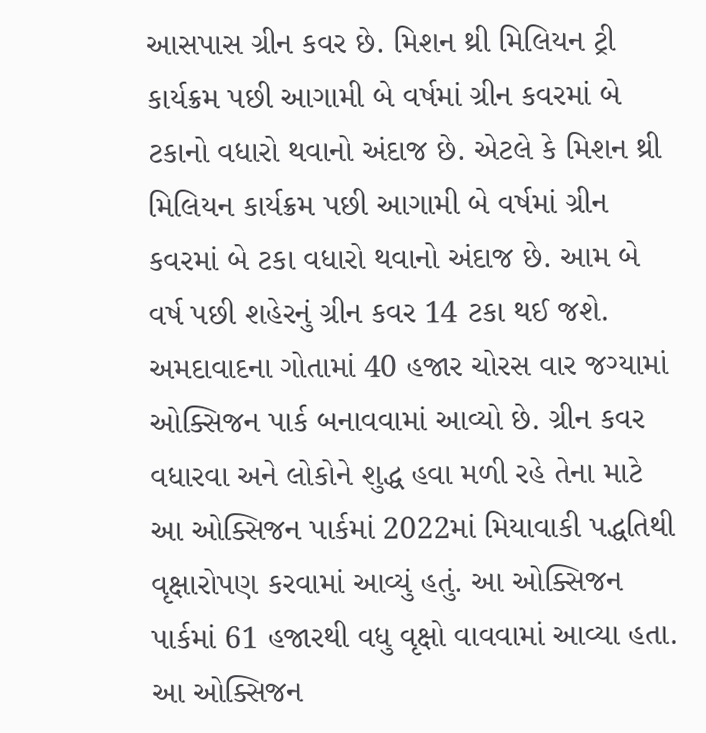આસપાસ ગ્રીન કવર છે. મિશન થ્રી મિલિયન ટ્રી કાર્યક્રમ પછી આગામી બે વર્ષમાં ગ્રીન કવરમાં બે ટકાનો વધારો થવાનો અંદાજ છે. એટલે કે મિશન થ્રી મિલિયન કાર્યક્રમ પછી આગામી બે વર્ષમાં ગ્રીન કવરમાં બે ટકા વધારો થવાનો અંદાજ છે. આમ બે વર્ષ પછી શહેરનું ગ્રીન કવર 14 ટકા થઈ જશે.
અમદાવાદના ગોતામાં 40 હજાર ચોરસ વાર જગ્યામાં ઓક્સિજન પાર્ક બનાવવામાં આવ્યો છે. ગ્રીન કવર વધારવા અને લોકોને શુદ્ધ હવા મળી રહે તેના માટે આ ઓક્સિજન પાર્કમાં 2022માં મિયાવાકી પદ્ધતિથી વૃક્ષારોપણ કરવામાં આવ્યું હતું. આ ઓક્સિજન પાર્કમાં 61 હજારથી વધુ વૃક્ષો વાવવામાં આવ્યા હતા. આ ઓક્સિજન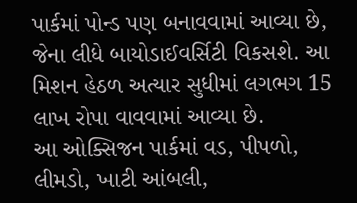પાર્કમાં પોન્ડ પણ બનાવવામાં આવ્યા છે, જેના લીધે બાયોડાઈવર્સિટી વિકસશે. આ મિશન હેઠળ અત્યાર સુધીમાં લગભગ 15 લાખ રોપા વાવવામાં આવ્યા છે.
આ ઓક્સિજન પાર્કમાં વડ, પીપળો, લીમડો, ખાટી આંબલી,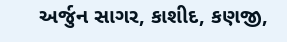અર્જુન સાગર, કાશીદ, કણજી,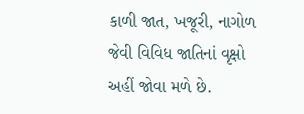કાળી જાત, ખજૂરી, નાગોળ જેવી વિવિધ જાતિનાં વૃક્ષો અહીં જોવા મળે છે.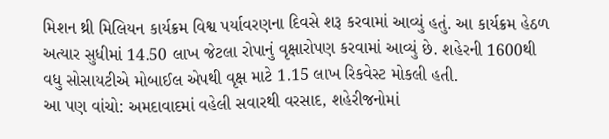મિશન થ્રી મિલિયન કાર્યક્રમ વિશ્વ પર્યાવરણના દિવસે શરૂ કરવામાં આવ્યું હતું. આ કાર્યક્રમ હેઠળ અત્યાર સુધીમાં 14.50 લાખ જેટલા રોપાનું વૃક્ષારોપણ કરવામાં આવ્યું છે. શહેરની 1600થી વધુ સોસાયટીએ મોબાઈલ એપથી વૃક્ષ માટે 1.15 લાખ રિકવેસ્ટ મોકલી હતી.
આ પણ વાંચો: અમદાવાદમાં વહેલી સવારથી વરસાદ, શહેરીજનોમાં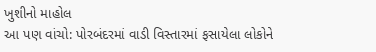ખુશીનો માહોલ
આ પણ વાંચો: પોરબંદરમાં વાડી વિસ્તારમાં ફસાયેલા લોકોને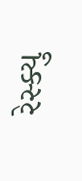રેસ્ક્યુ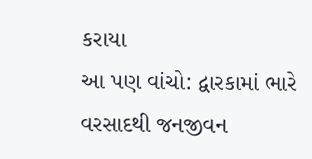કરાયા
આ પણ વાંચો: દ્વારકામાં ભારે વરસાદથી જનજીવન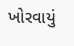ખોરવાયું